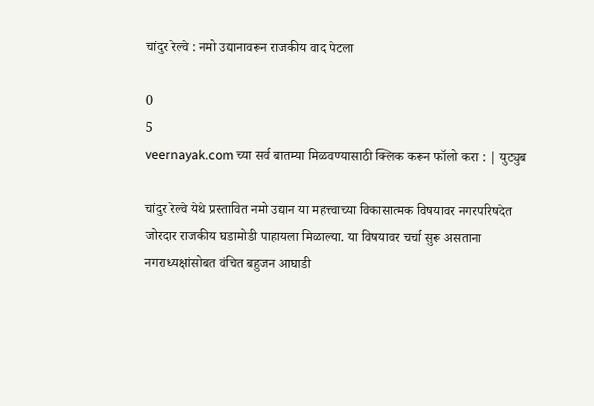चांदुर रेल्वे : नमो उद्यानावरून राजकीय वाद पेटला

0
5
veernayak.com च्या सर्व बातम्या मिळवण्यासाठी क्लिक करून फॉलो करा : | युट्युब

चांदुर रेल्वे येथे प्रस्तावित नमो उद्यान या महत्त्वाच्या विकासात्मक विषयावर नगरपरिषदेत जोरदार राजकीय घडामोडी पाहायला मिळाल्या. या विषयावर चर्चा सुरू असताना नगराध्यक्षांसोबत वंचित बहुजन आघाडी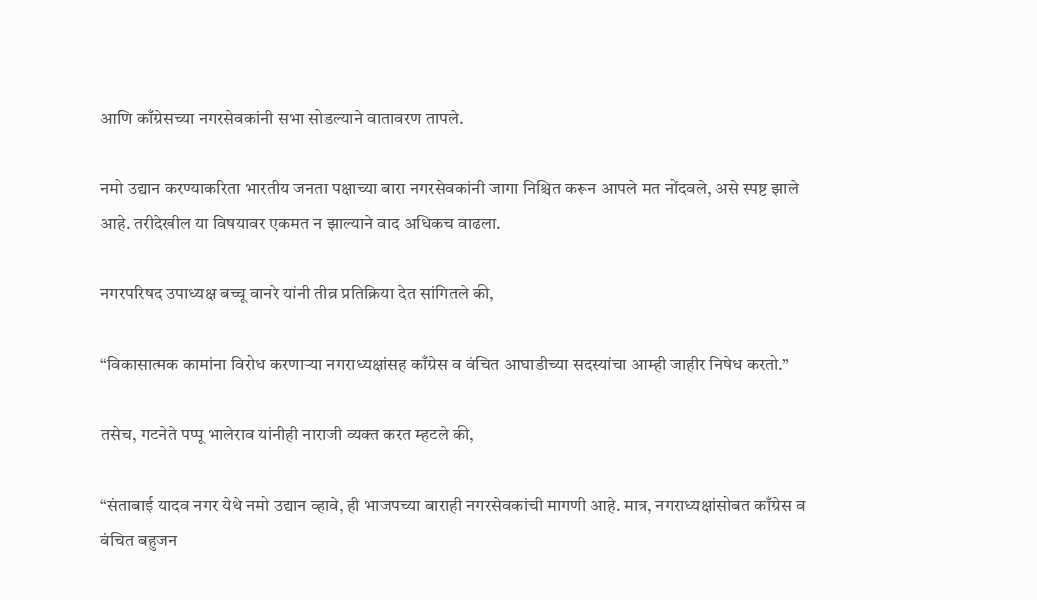आणि काँग्रेसच्या नगरसेवकांनी सभा सोडल्याने वातावरण तापले.

नमो उद्यान करण्याकरिता भारतीय जनता पक्षाच्या बारा नगरसेवकांनी जागा निश्चित करून आपले मत नोंदवले, असे स्पष्ट झाले आहे. तरीदेखील या विषयावर एकमत न झाल्याने वाद अधिकच वाढला.

नगरपरिषद उपाध्यक्ष बच्चू वानरे यांनी तीव्र प्रतिक्रिया देत सांगितले की,

“विकासात्मक कामांना विरोध करणाऱ्या नगराध्यक्षांसह काँग्रेस व वंचित आघाडीच्या सदस्यांचा आम्ही जाहीर निषेध करतो.”

तसेच, गटनेते पप्पू भालेराव यांनीही नाराजी व्यक्त करत म्हटले की,

“संताबाई यादव नगर येथे नमो उद्यान व्हावे, ही भाजपच्या बाराही नगरसेवकांची मागणी आहे. मात्र, नगराध्यक्षांसोबत काँग्रेस व वंचित बहुजन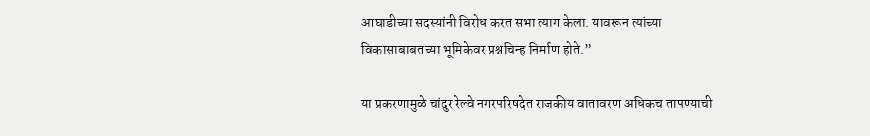आघाडीच्या सदस्यांनी विरोध करत सभा त्याग केला. यावरून त्यांच्या विकासाबाबतच्या भूमिकेवर प्रश्नचिन्ह निर्माण होते.”

या प्रकरणामुळे चांदुर रेल्वे नगरपरिषदेत राजकीय वातावरण अधिकच तापण्याची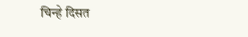चिन्हे दिसत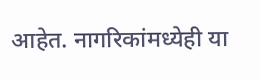आहेत. नागरिकांमध्येही या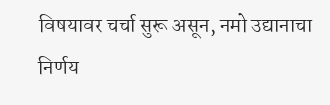विषयावर चर्चा सुरू असून, नमो उद्यानाचा निर्णय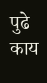पुढे काय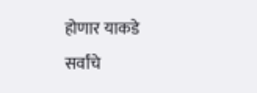होणार याकडे सर्वांचे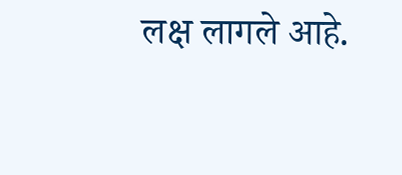लक्ष लागले आहे.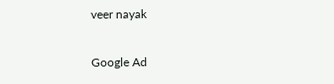veer nayak

Google Ad